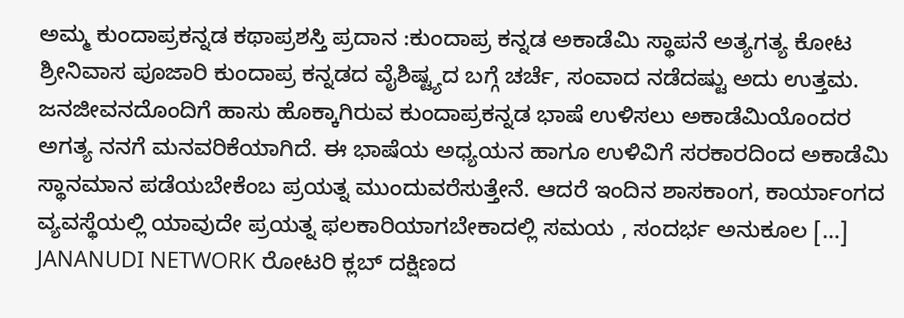ಅಮ್ಮ ಕುಂದಾಪ್ರಕನ್ನಡ ಕಥಾಪ್ರಶಸ್ತಿ ಪ್ರದಾನ :ಕುಂದಾಪ್ರ ಕನ್ನಡ ಅಕಾಡೆಮಿ ಸ್ಥಾಪನೆ ಅತ್ಯಗತ್ಯ ಕೋಟ ಶ್ರೀನಿವಾಸ ಪೂಜಾರಿ ಕುಂದಾಪ್ರ ಕನ್ನಡದ ವೈಶಿಷ್ಟ್ಯದ ಬಗ್ಗೆ ಚರ್ಚೆ, ಸಂವಾದ ನಡೆದಷ್ಟು ಅದು ಉತ್ತಮ. ಜನಜೀವನದೊಂದಿಗೆ ಹಾಸು ಹೊಕ್ಕಾಗಿರುವ ಕುಂದಾಪ್ರಕನ್ನಡ ಭಾಷೆ ಉಳಿಸಲು ಅಕಾಡೆಮಿಯೊಂದರ ಅಗತ್ಯ ನನಗೆ ಮನವರಿಕೆಯಾಗಿದೆ. ಈ ಭಾಷೆಯ ಅಧ್ಯಯನ ಹಾಗೂ ಉಳಿವಿಗೆ ಸರಕಾರದಿಂದ ಅಕಾಡೆಮಿ ಸ್ಥಾನಮಾನ ಪಡೆಯಬೇಕೆಂಬ ಪ್ರಯತ್ನ ಮುಂದುವರೆಸುತ್ತೇನೆ. ಆದರೆ ಇಂದಿನ ಶಾಸಕಾಂಗ, ಕಾರ್ಯಾಂಗದ ವ್ಯವಸ್ಥೆಯಲ್ಲಿ ಯಾವುದೇ ಪ್ರಯತ್ನ ಫಲಕಾರಿಯಾಗಬೇಕಾದಲ್ಲಿ ಸಮಯ , ಸಂದರ್ಭ ಅನುಕೂಲ […]
JANANUDI NETWORK ರೋಟರಿ ಕ್ಲಬ್ ದಕ್ಷಿಣದ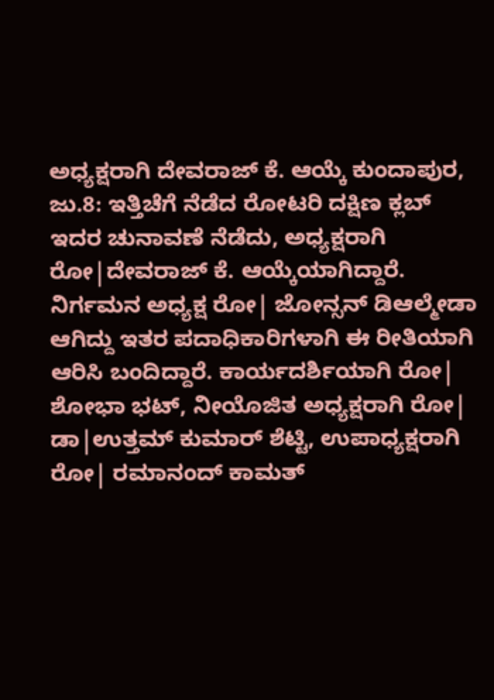ಅಧ್ಯಕ್ಷರಾಗಿ ದೇವರಾಜ್ ಕೆ. ಆಯ್ಕೆ ಕುಂದಾಪುರ, ಜು.8: ಇತ್ತಿಚೆಗೆ ನೆಡೆದ ರೋಟರಿ ದಕ್ಷಿಣ ಕ್ಲಬ್ ಇದರ ಚುನಾವಣೆ ನೆಡೆದು, ಅಧ್ಯಕ್ಷರಾಗಿ ರೋ|ದೇವರಾಜ್ ಕೆ. ಆಯ್ಕೆಯಾಗಿದ್ದಾರೆ. ನಿರ್ಗಮನ ಅಧ್ಯಕ್ಷ ರೋ| ಜೋನ್ಸನ್ ಡಿಆಲ್ಮೇಡಾ ಆಗಿದ್ದು ಇತರ ಪದಾಧಿಕಾರಿಗಳಾಗಿ ಈ ರೀತಿಯಾಗಿ ಆರಿಸಿ ಬಂದಿದ್ದಾರೆ. ಕಾರ್ಯದರ್ಶಿಯಾಗಿ ರೋ| ಶೋಭಾ ಭಟ್, ನೀಯೊಜಿತ ಅಧ್ಯಕ್ಷರಾಗಿ ರೋ| ಡಾ|ಉತ್ತಮ್ ಕುಮಾರ್ ಶೆಟ್ಟಿ, ಉಪಾಧ್ಯಕ್ಷರಾಗಿ ರೋ| ರಮಾನಂದ್ ಕಾಮತ್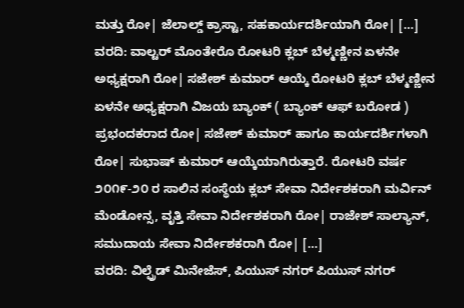ಮತ್ತು ರೋ| ಜೆಲಾಲ್ಡ್ ಕ್ರಾಸ್ಟಾ, ಸಹಕಾರ್ಯದರ್ಶಿಯಾಗಿ ರೋ| […]
ವರದಿ: ವಾಲ್ಟರ್ ಮೊಂತೇರೊ ರೋಟರಿ ಕ್ಲಬ್ ಬೆಳ್ಮಣ್ಣೀನ ಏಳನೇ ಅಧ್ಯಕ್ಷರಾಗಿ ರೋ| ಸಜೇಶ್ ಕುಮಾರ್ ಆಯ್ಕೆ ರೋಟರಿ ಕ್ಲಬ್ ಬೆಳ್ಮಣ್ಣೀನ ಏಳನೇ ಅಧ್ಯಕ್ಷರಾಗಿ ವಿಜಯ ಬ್ಯಾಂಕ್ ( ಬ್ಯಾಂಕ್ ಆಫ್ ಬರೋಡ ) ಪ್ರಭಂದಕರಾದ ರೋ| ಸಜೇಶ್ ಕುಮಾರ್ ಹಾಗೂ ಕಾರ್ಯದರ್ಶಿಗಳಾಗಿ ರೋ| ಸುಭಾಷ್ ಕುಮಾರ್ ಆಯ್ಕೆಯಾಗಿರುತ್ತಾರೆ. ರೋಟರಿ ವರ್ಷ ೨೦೧೯-೨೦ ರ ಸಾಲಿನ ಸಂಸ್ಥೆಯ ಕ್ಲಬ್ ಸೇವಾ ನಿರ್ದೇಶಕರಾಗಿ ಮರ್ವಿನ್ ಮೆಂಡೋನ್ಸ, ವೃತ್ತಿ ಸೇವಾ ನಿರ್ದೇಶಕರಾಗಿ ರೋ| ರಾಜೇಶ್ ಸಾಲ್ಯಾನ್, ಸಮುದಾಯ ಸೇವಾ ನಿರ್ದೇಶಕರಾಗಿ ರೋ| […]
ವರದಿ: ವಿಲ್ಫ್ರೆಡ್ ಮಿನೇಜೆಸ್, ಪಿಯುಸ್ ನಗರ್ ಪಿಯುಸ್ ನಗರ್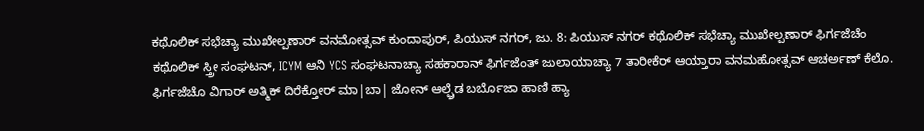ಕಥೊಲಿಕ್ ಸಭೆಚ್ಯಾ ಮುಖೇಲ್ಪಣಾರ್ ವನಮೋತ್ಸವ್ ಕುಂದಾಪುರ್, ಪಿಯುಸ್ ನಗರ್, ಜು. 8: ಪಿಯುಸ್ ನಗರ್ ಕಥೊಲಿಕ್ ಸಭೆಚ್ಯಾ ಮುಖೇಲ್ಪಣಾರ್ ಫಿರ್ಗಜೆಚೆಂ ಕಥೊಲಿಕ್ ಸ್ತ್ರೀ ಸಂಘಟನ್, ICYM ಆನಿ YCS ಸಂಘಟನಾಚ್ಯಾ ಸಹಕಾರಾನ್ ಫಿರ್ಗಜೆಂತ್ ಜುಲಾಯಾಚ್ಯಾ 7 ತಾರೀಕೆರ್ ಆಯ್ತಾರಾ ವನಮಹೋತ್ಸವ್ ಆಚರ್ಅಣ್ ಕೆಲೊ. ಫಿರ್ಗಜೆಚೊ ವಿಗಾರ್ ಅತ್ಮಿಕ್ ದಿರೆಕ್ತೋರ್ ಮಾ|ಬಾ| ಜೋನ್ ಆಲ್ಫ್ರೆಡ ಬರ್ಬೊಜಾ ಹಾಣಿ ಹ್ಯಾ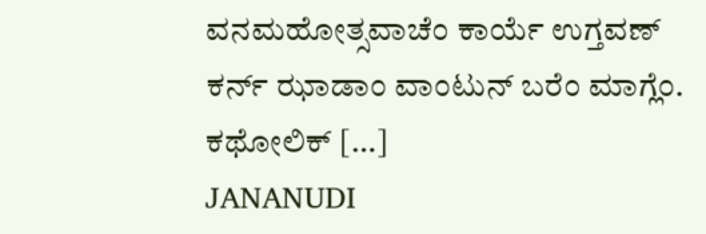ವನಮಹೋತ್ಸವಾಚೆಂ ಕಾರ್ಯೆ ಉಗ್ತವಣ್ ಕರ್ನ್ ಝಾಡಾಂ ವಾಂಟುನ್ ಬರೆಂ ಮಾಗ್ಲೆಂ. ಕಥೋಲಿಕ್ […]
JANANUDI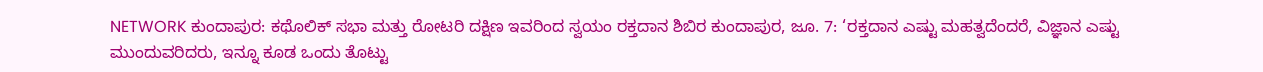NETWORK ಕುಂದಾಪುರ: ಕಥೊಲಿಕ್ ಸಭಾ ಮತ್ತು ರೋಟರಿ ದಕ್ಷಿಣ ಇವರಿಂದ ಸ್ವಯಂ ರಕ್ತದಾನ ಶಿಬಿರ ಕುಂದಾಪುರ, ಜೂ. 7: ‘ರಕ್ತದಾನ ಎಷ್ಟು ಮಹತ್ವದೆಂದರೆ, ವಿಜ್ಞಾನ ಎಷ್ಟು ಮುಂದುವರಿದರು, ಇನ್ನೂ ಕೂಡ ಒಂದು ತೊಟ್ಟು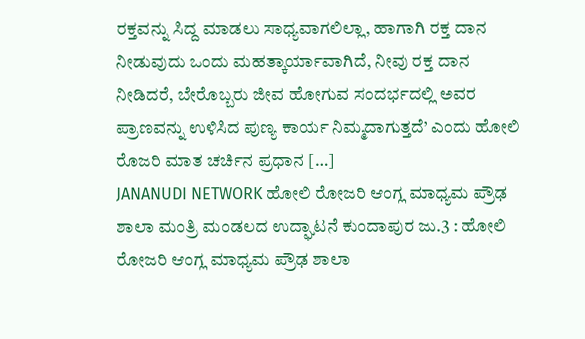ರಕ್ತವನ್ನು ಸಿದ್ದ ಮಾಡಲು ಸಾಧ್ಯವಾಗಲಿಲ್ಲಾ, ಹಾಗಾಗಿ ರಕ್ತ ದಾನ ನೀಡುವುದು ಒಂದು ಮಹತ್ಕಾರ್ಯಾವಾಗಿದೆ, ನೀವು ರಕ್ತ ದಾನ ನೀಡಿದರೆ, ಬೇರೊಬ್ಬರು ಜೀವ ಹೋಗುವ ಸಂದರ್ಭದಲ್ಲಿ ಅವರ ಪ್ರಾಣವನ್ನು ಉಳಿಸಿದ ಪುಣ್ಯ ಕಾರ್ಯ ನಿಮ್ಮದಾಗುತ್ತದೆ’ ಎಂದು ಹೋಲಿ ರೊಜರಿ ಮಾತ ಚರ್ಚಿನ ಪ್ರಧಾನ […]
JANANUDI NETWORK ಹೋಲಿ ರೋಜರಿ ಆಂಗ್ಲ ಮಾಧ್ಯಮ ಪ್ರೌಢ ಶಾಲಾ ಮಂತ್ರಿ ಮಂಡಲದ ಉದ್ಘಾಟನೆ ಕುಂದಾಪುರ ಜು.3 : ಹೋಲಿ ರೋಜರಿ ಆಂಗ್ಲ ಮಾಧ್ಯಮ ಪ್ರೌಢ ಶಾಲಾ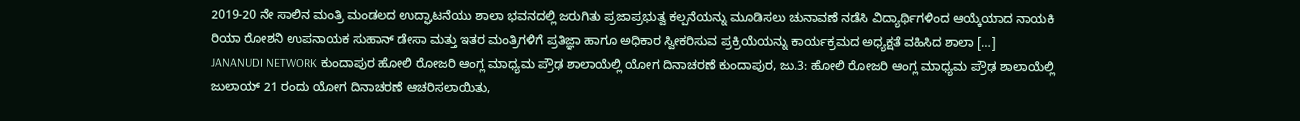2019-20 ನೇ ಸಾಲಿನ ಮಂತ್ರಿ ಮಂಡಲದ ಉದ್ಘಾಟನೆಯು ಶಾಲಾ ಭವನದಲ್ಲಿ ಜರುಗಿತು ಪ್ರಜಾಪ್ರಭುತ್ವ ಕಲ್ಪನೆಯನ್ನು ಮೂಡಿಸಲು ಚುನಾವಣೆ ನಡೆಸಿ ವಿದ್ಯಾರ್ಥಿಗಳಿಂದ ಆಯ್ಕೆಯಾದ ನಾಯಕಿ ರಿಯಾ ರೋಶನಿ ಉಪನಾಯಕ ಸುಹಾನ್ ಡೇಸಾ ಮತ್ತು ಇತರ ಮಂತ್ರಿಗಳಿಗೆ ಪ್ರತಿಜ್ಞಾ ಹಾಗೂ ಅಧಿಕಾರ ಸ್ವೀಕರಿಸುವ ಪ್ರಕ್ರಿಯೆಯನ್ನು ಕಾರ್ಯಕ್ರಮದ ಅಧ್ಯಕ್ಷತೆ ವಹಿಸಿದ ಶಾಲಾ […]
JANANUDI NETWORK ಕುಂದಾಪುರ ಹೋಲಿ ರೋಜರಿ ಆಂಗ್ಲ ಮಾಧ್ಯಮ ಪ್ರೌಢ ಶಾಲಾಯೆಲ್ಲಿ ಯೋಗ ದಿನಾಚರಣೆ ಕುಂದಾಪುರ, ಜು.3: ಹೋಲಿ ರೋಜರಿ ಆಂಗ್ಲ ಮಾಧ್ಯಮ ಪ್ರೌಢ ಶಾಲಾಯೆಲ್ಲಿ ಜುಲಾಯ್ 21 ರಂದು ಯೋಗ ದಿನಾಚರಣೆ ಆಚರಿಸಲಾಯಿತು,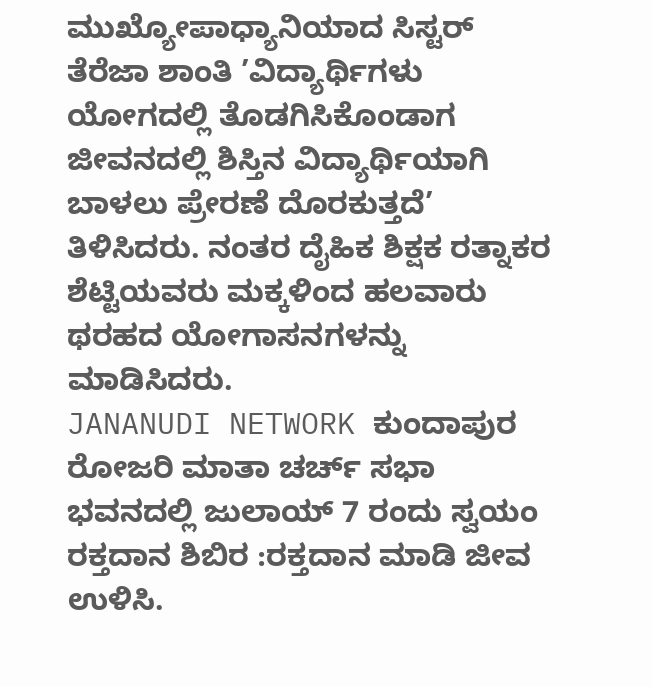ಮುಖ್ಯೋಪಾಧ್ಯಾನಿಯಾದ ಸಿಸ್ಟರ್ ತೆರೆಜಾ ಶಾಂತಿ ’ವಿದ್ಯಾರ್ಥಿಗಳು ಯೋಗದಲ್ಲಿ ತೊಡಗಿಸಿಕೊಂಡಾಗ ಜೀವನದಲ್ಲಿ ಶಿಸ್ತಿನ ವಿದ್ಯಾರ್ಥಿಯಾಗಿ ಬಾಳಲು ಪ್ರೇರಣೆ ದೊರಕುತ್ತದೆ’ ತಿಳಿಸಿದರು. ನಂತರ ದೈಹಿಕ ಶಿಕ್ಷಕ ರತ್ನಾಕರ ಶೆಟ್ಟಿಯವರು ಮಕ್ಕಳಿಂದ ಹಲವಾರು ಥರಹದ ಯೋಗಾಸನಗಳನ್ನು ಮಾಡಿಸಿದರು.
JANANUDI NETWORK ಕುಂದಾಪುರ ರೋಜರಿ ಮಾತಾ ಚರ್ಚ್ ಸಭಾ ಭವನದಲ್ಲಿ ಜುಲಾಯ್ 7 ರಂದು ಸ್ವಯಂ ರಕ್ತದಾನ ಶಿಬಿರ :ರಕ್ತದಾನ ಮಾಡಿ ಜೀವ ಉಳಿಸಿ.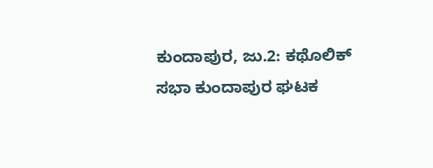ಕುಂದಾಪುರ, ಜು.2: ಕಥೊಲಿಕ್ ಸಭಾ ಕುಂದಾಪುರ ಘಟಕ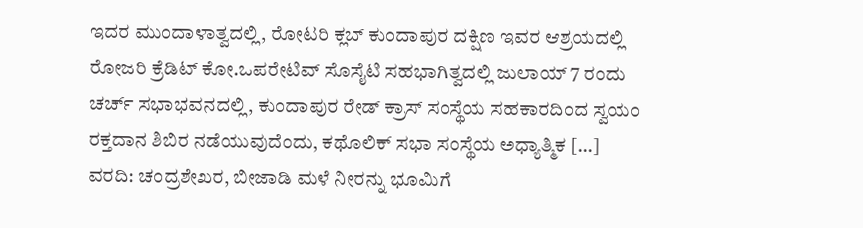ಇದರ ಮುಂದಾಳಾತ್ವದಲ್ಲಿ, ರೋಟರಿ ಕ್ಲಬ್ ಕುಂದಾಪುರ ದಕ್ಷಿಣ ಇವರ ಆಶ್ರಯದಲ್ಲಿ ರೋಜರಿ ಕ್ರೆಡಿಟ್ ಕೋ.ಒಪರೇಟಿವ್ ಸೊಸೈಟಿ ಸಹಭಾಗಿತ್ವದಲ್ಲಿ ಜುಲಾಯ್ 7 ರಂದು ಚರ್ಚ್ ಸಭಾಭವನದಲ್ಲಿ, ಕುಂದಾಪುರ ರೇಡ್ ಕ್ರಾಸ್ ಸಂಸ್ಥೆಯ ಸಹಕಾರದಿಂದ ಸ್ವಯಂ ರಕ್ತದಾನ ಶಿಬಿರ ನಡೆಯುವುದೆಂದು, ಕಥೊಲಿಕ್ ಸಭಾ ಸಂಸ್ಥೆಯ ಅಧ್ಯಾತ್ಮಿಕ […]
ವರದಿ: ಚಂದ್ರಶೇಖರ, ಬೀಜಾಡಿ ಮಳೆ ನೀರನ್ನು ಭೂಮಿಗೆ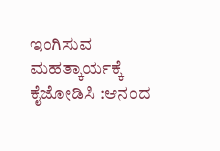ಇಂಗಿಸುವ ಮಹತ್ಕಾರ್ಯಕ್ಕೆ ಕೈಜೋಡಿಸಿ :ಆನಂದ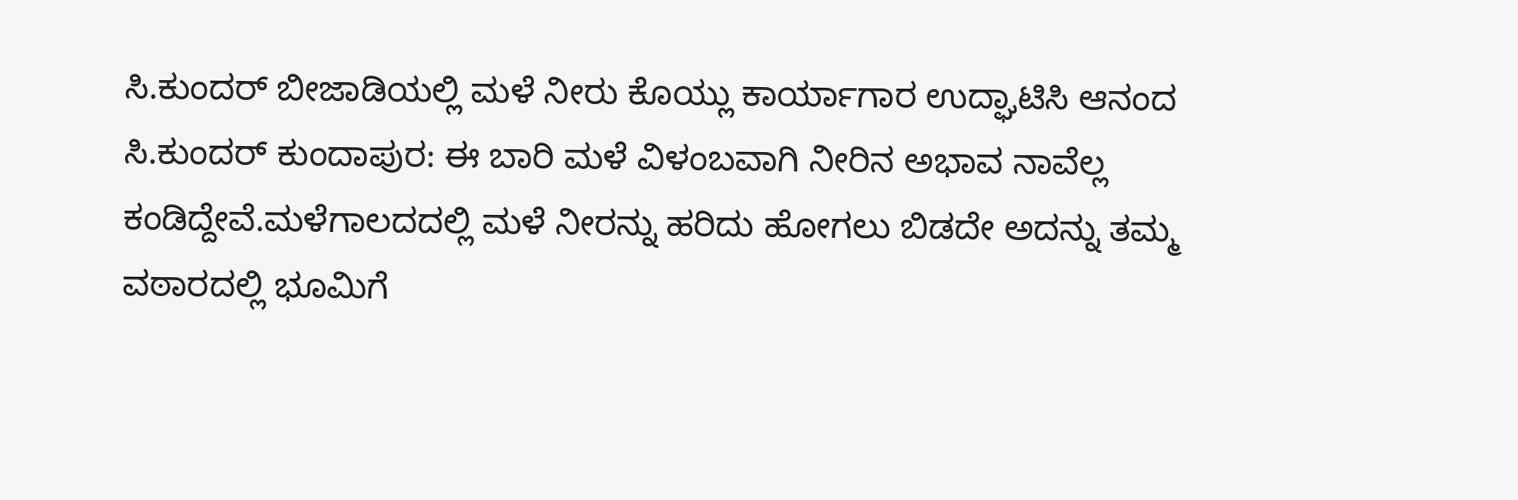ಸಿ.ಕುಂದರ್ ಬೀಜಾಡಿಯಲ್ಲಿ ಮಳೆ ನೀರು ಕೊಯ್ಲು ಕಾರ್ಯಾಗಾರ ಉದ್ಘಾಟಿಸಿ ಆನಂದ ಸಿ.ಕುಂದರ್ ಕುಂದಾಪುರ: ಈ ಬಾರಿ ಮಳೆ ವಿಳಂಬವಾಗಿ ನೀರಿನ ಅಭಾವ ನಾವೆಲ್ಲ ಕಂಡಿದ್ದೇವೆ.ಮಳೆಗಾಲದದಲ್ಲಿ ಮಳೆ ನೀರನ್ನು ಹರಿದು ಹೋಗಲು ಬಿಡದೇ ಅದನ್ನು ತಮ್ಮ ವಠಾರದಲ್ಲಿ ಭೂಮಿಗೆ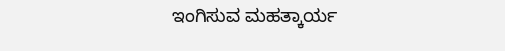ಇಂಗಿಸುವ ಮಹತ್ಕಾರ್ಯ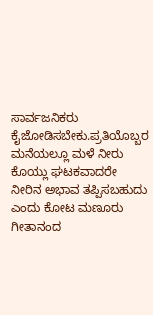ಸಾರ್ವಜನಿಕರು ಕೈಜೋಡಿಸಬೇಕು.ಪ್ರತಿಯೊಬ್ಬರ ಮನೆಯಲ್ಲೂ ಮಳೆ ನೀರು ಕೊಯ್ಲು ಘಟಕವಾದರೇ ನೀರಿನ ಅಭಾವ ತಪ್ಪಿಸಬಹುದು ಎಂದು ಕೋಟ ಮಣೂರು ಗೀತಾನಂದ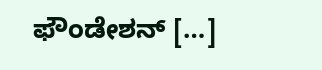ಫೌಂಡೇಶನ್ […]